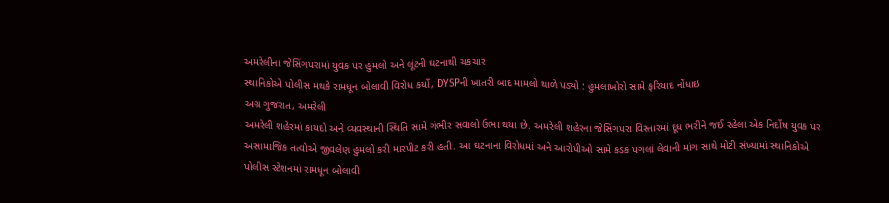અમરેલીના જેસિંગપરામાં યુવક પર હુમલો અને લૂંટની ઘટનાથી ચકચાર
સ્થાનિકોએ પોલીસ મથકે રામધૂન બોલાવી વિરોધ કર્યો, DYSPની ખાતરી બાદ મામલો થાળે પડ્યો : હુમલાખોરો સામે ફરિયાદ નોંધાઇ
અગ્ર ગુજરાત, અમરેલી
અમરેલી શહેરમાં કાયદો અને વ્યવસ્થાની સ્થિતિ સામે ગંભીર સવાલો ઉભા થયા છે. અમરેલી શહેરના જેસિંગપરા વિસ્તારમાં દૂધ ભરીને જઈ રહેલા એક નિર્દોષ યુવક પર અસામાજિક તત્વોએ જીવલેણ હુમલો કરી મારપીટ કરી હતી. આ ઘટનાના વિરોધમાં અને આરોપીઓ સામે કડક પગલાં લેવાની માંગ સાથે મોટી સંખ્યામાં સ્થાનિકોએ પોલીસ સ્ટેશનમાં રામધૂન બોલાવી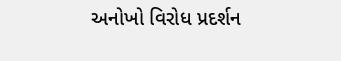અનોખો વિરોધ પ્રદર્શન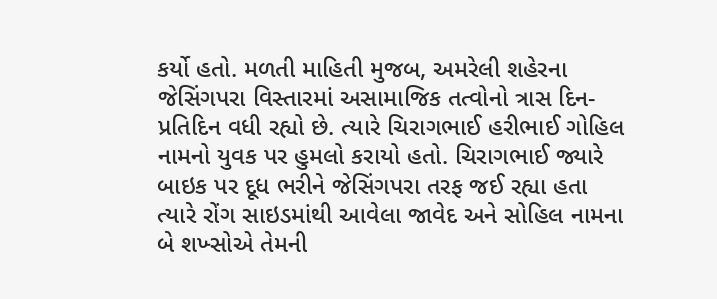કર્યો હતો. મળતી માહિતી મુજબ, અમરેલી શહેરના જેસિંગપરા વિસ્તારમાં અસામાજિક તત્વોનો ત્રાસ દિન-પ્રતિદિન વધી રહ્યો છે. ત્યારે ચિરાગભાઈ હરીભાઈ ગોહિલ નામનો યુવક પર હુમલો કરાયો હતો. ચિરાગભાઈ જ્યારે બાઇક પર દૂધ ભરીને જેસિંગપરા તરફ જઈ રહ્યા હતા ત્યારે રોંગ સાઇડમાંથી આવેલા જાવેદ અને સોહિલ નામના બે શખ્સોએ તેમની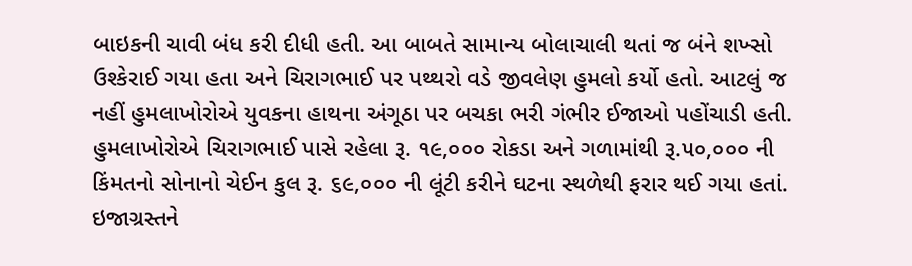બાઇકની ચાવી બંધ કરી દીધી હતી. આ બાબતે સામાન્ય બોલાચાલી થતાં જ બંને શખ્સો ઉશ્કેરાઈ ગયા હતા અને ચિરાગભાઈ પર પથ્થરો વડે જીવલેણ હુમલો કર્યો હતો. આટલું જ નહીં હુમલાખોરોએ યુવકના હાથના અંગૂઠા પર બચકા ભરી ગંભીર ઈજાઓ પહોંચાડી હતી. હુમલાખોરોએ ચિરાગભાઈ પાસે રહેલા રૂ. ૧૯,૦૦૦ રોકડા અને ગળામાંથી રૂ.૫૦,૦૦૦ ની કિંમતનો સોનાનો ચેઈન કુલ રૂ. ૬૯,૦૦૦ ની લૂંટી કરીને ઘટના સ્થળેથી ફરાર થઈ ગયા હતાં. ઇજાગ્રસ્તને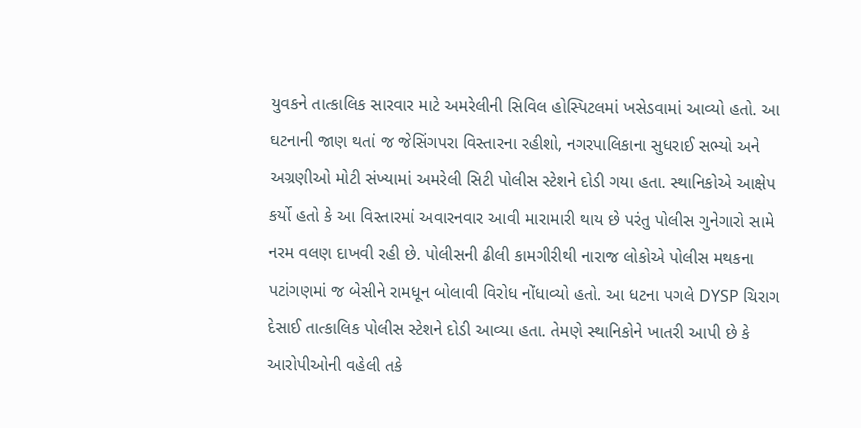યુવકને તાત્કાલિક સારવાર માટે અમરેલીની સિવિલ હોસ્પિટલમાં ખસેડવામાં આવ્યો હતો. આ ઘટનાની જાણ થતાં જ જેસિંગપરા વિસ્તારના રહીશો, નગરપાલિકાના સુધરાઈ સભ્યો અને અગ્રણીઓ મોટી સંખ્યામાં અમરેલી સિટી પોલીસ સ્ટેશને દોડી ગયા હતા. સ્થાનિકોએ આક્ષેપ કર્યો હતો કે આ વિસ્તારમાં અવારનવાર આવી મારામારી થાય છે પરંતુ પોલીસ ગુનેગારો સામે નરમ વલણ દાખવી રહી છે. પોલીસની ઢીલી કામગીરીથી નારાજ લોકોએ પોલીસ મથકના પટાંગણમાં જ બેસીને રામધૂન બોલાવી વિરોધ નોંધાવ્યો હતો. આ ધટના પગલે DYSP ચિરાગ દેસાઈ તાત્કાલિક પોલીસ સ્ટેશને દોડી આવ્યા હતા. તેમણે સ્થાનિકોને ખાતરી આપી છે કે આરોપીઓની વહેલી તકે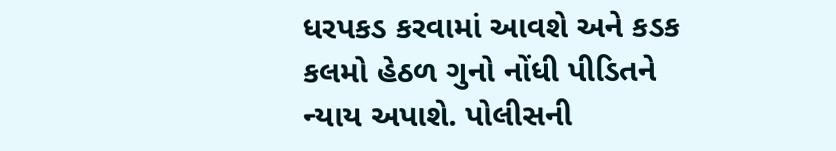ધરપકડ કરવામાં આવશે અને કડક કલમો હેઠળ ગુનો નોંધી પીડિતને ન્યાય અપાશે. પોલીસની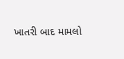ખાતરી બાદ મામલો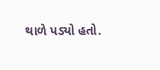થાળે પડ્યો હતો.